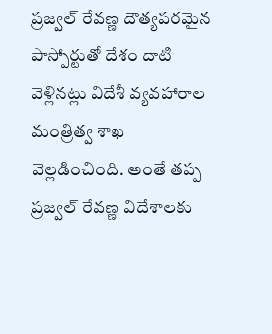ప్రజ్వల్ రేవణ్ణ దౌత్యపరమైన పాస్పోర్టుతో దేశం దాటి వెళ్లినట్లు విదేశీ వ్యవహారాల మంత్రిత్వ శాఖ వెల్లడించింది. అంతే తప్ప ప్రజ్వల్ రేవణ్ణ విదేశాలకు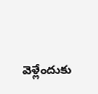వెళ్లేందుకు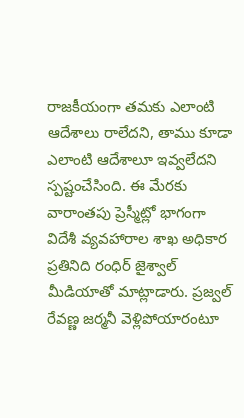రాజకీయంగా తమకు ఎలాంటి ఆదేశాలు రాలేదని, తాము కూడా ఎలాంటి ఆదేశాలూ ఇవ్వలేదని స్పష్టంచేసింది. ఈ మేరకు వారాంతపు ప్రెస్మీట్లో భాగంగా విదేశీ వ్యవహారాల శాఖ అధికార ప్రతినిది రంధిర్ జైశ్వాల్ మీడియాతో మాట్లాడారు. ప్రజ్వల్ రేవణ్ణ జర్మనీ వెళ్లిపోయారంటూ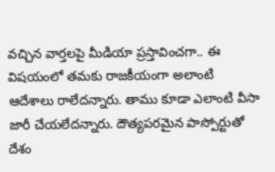వచ్చిన వార్తలపై మీడియా ప్రస్తావించగా.. ఈ విషయంలో తమకు రాజకీయంగా అలాంటి ఆదేశాలు రాలేదన్నారు. తాము కూడా ఎలాంటి వీసా జారీ చేయలేదన్నారు. దౌత్యపరమైన పాస్పోర్టుతో దేశం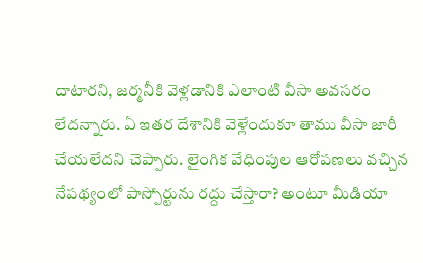దాటారని, జర్మనీకి వెళ్లడానికి ఎలాంటి వీసా అవసరం లేదన్నారు. ఏ ఇతర దేశానికి వెళ్లేందుకూ తాము వీసా జారీ చేయలేదని చెప్పారు. లైంగిక వేధింపుల ఆరోపణలు వచ్చిన నేపథ్యంలో పాస్పోర్టును రద్దు చేస్తారా? అంటూ మీడియా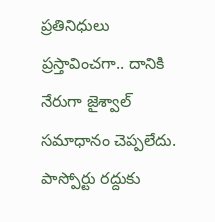ప్రతినిధులు ప్రస్తావించగా.. దానికి నేరుగా జైశ్వాల్ సమాధానం చెప్పలేదు. పాస్పోర్టు రద్దుకు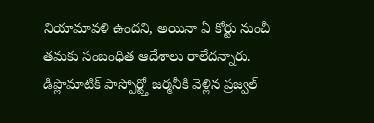నియామావళి ఉందని, అయినా ఏ కోర్టు నుంచీ తమకు సంబంధిత ఆదేశాలు రాలేదన్నారు.
డిప్లొమాటిక్ పాస్పోర్ట్తో జర్మనీకి వెళ్లిన ప్రజ్వల్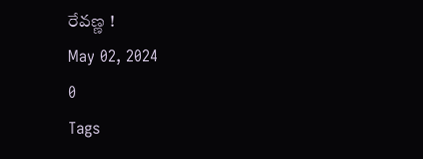రేవణ్ణ !
May 02, 2024
0
Tags